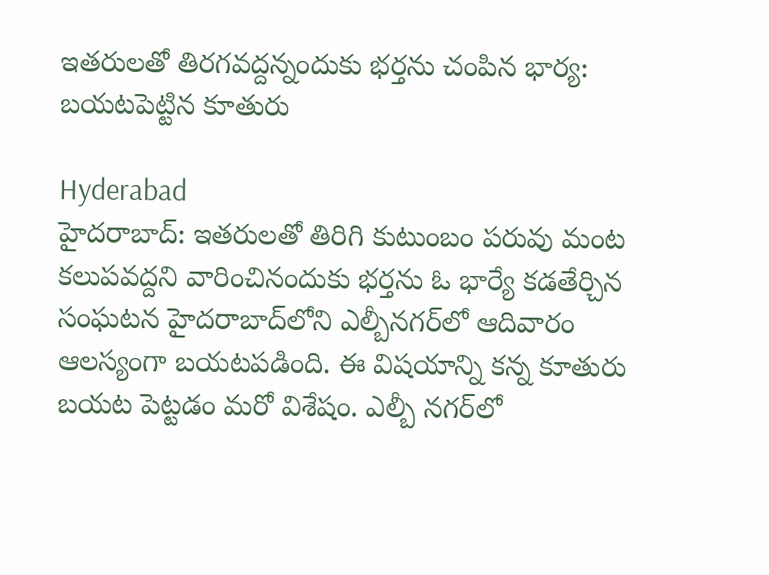ఇతరులతో తిరగవద్దన్నందుకు భర్తను చంపిన భార్య: బయటపెట్టిన కూతురు

Hyderabad
హైదరాబాద్: ఇతరులతో తిరిగి కుటుంబం పరువు మంట కలుపవద్దని వారించినందుకు భర్తను ఓ భార్యే కడతేర్చిన సంఘటన హైదరాబాద్‌లోని ఎల్బీనగర్‌లో ఆదివారం ఆలస్యంగా బయటపడింది. ఈ విషయాన్ని కన్న కూతురు బయట పెట్టడం మరో విశేషం. ఎల్బీ నగర్‌లో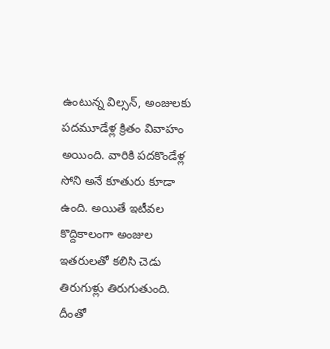ఉంటున్న విల్సన్, అంజులకు పదమూడేళ్ల క్రితం వివాహం అయింది. వారికి పదకొండేళ్ల సోని అనే కూతురు కూడా ఉంది. అయితే ఇటీవల కొద్దికాలంగా అంజుల ఇతరులతో కలిసి చెడు తిరుగుళ్లు తిరుగుతుంది. దీంతో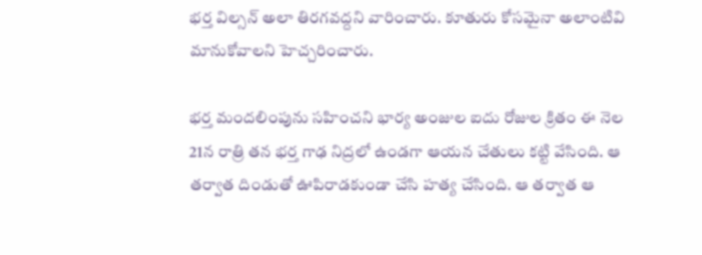భర్త విల్సన్ అలా తిరగవద్దని వారించారు. కూతురు కోసమైనా అలాంటివి మానుకోవాలని హెచ్చరించారు.

భర్త మందలింపును సహించని భార్య అంజుల ఐదు రోజుల క్రితం ఈ నెల 21న రాత్రి తన భర్త గాఢ నిద్రలో ఉండగా ఆయన చేతులు కట్టి వేసింది. ఆ తర్వాత దిండుతో ఊపిరాడకుండా చేసి హత్య చేసింది. ఆ తర్వాత ఆ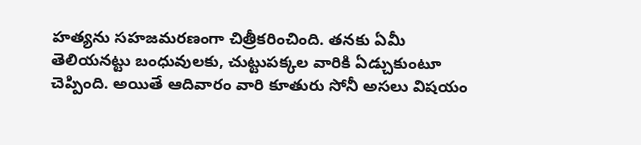హత్యను సహజమరణంగా చిత్రీకరించింది. తనకు ఏమీ తెలియనట్టు బంధువులకు, చుట్టుపక్కల వారికి ఏడ్చుకుంటూ చెప్పింది. అయితే ఆదివారం వారి కూతురు సోనీ అసలు విషయం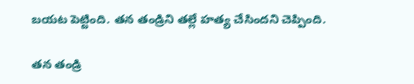బయట పెట్టింది. తన తండ్రిని తల్లే హత్య చేసిందని చెప్పింది.

తన తండ్రి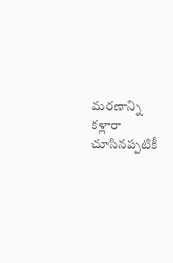మరణాన్ని కళ్లారా చూసినప్పటికీ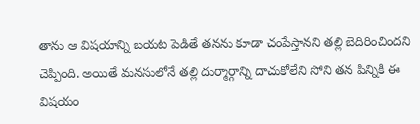తాను ఆ విషయాన్ని బయట పెడితే తనను కూడా చంపేస్తానని తల్లి బెదిరించిందని చెప్పింది. అయితే మనసులోనే తల్లి దుర్మార్గాన్ని దాచుకోలేని సోని తన పిన్నికి ఈ విషయం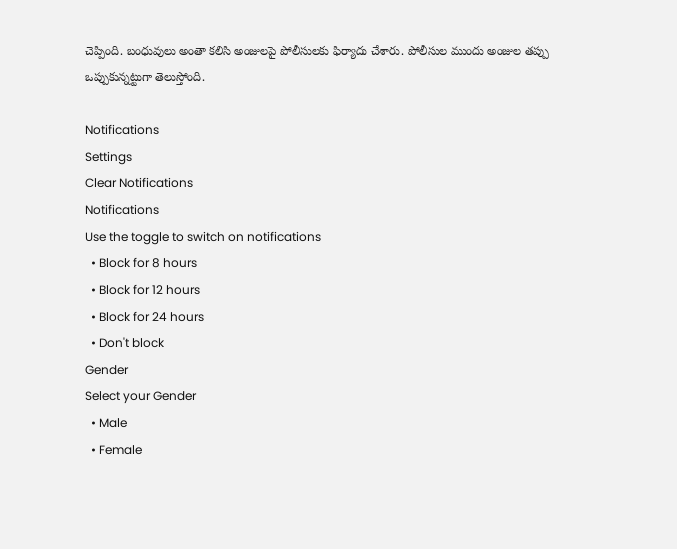చెప్పింది. బంధువులు అంతా కలిసి అంజులపై పోలీసులకు ఫిర్యాదు చేశారు. పోలీసుల ముందు అంజుల తప్పు ఒప్పుకున్నట్టుగా తెలుస్తోంది.

Notifications
Settings
Clear Notifications
Notifications
Use the toggle to switch on notifications
  • Block for 8 hours
  • Block for 12 hours
  • Block for 24 hours
  • Don't block
Gender
Select your Gender
  • Male
  • Female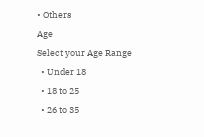• Others
Age
Select your Age Range
  • Under 18
  • 18 to 25
  • 26 to 35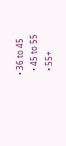• 36 to 45
  • 45 to 55
  • 55+